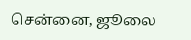சென்னை, ஜூலை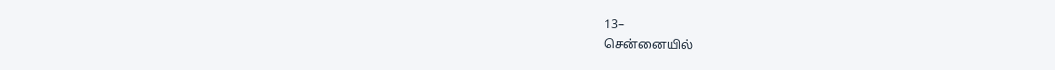13–
சென்னையில்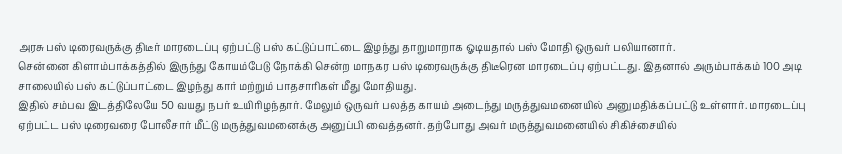அரசு பஸ் டிரைவருக்கு திடீர் மாரடைப்பு ஏற்பட்டு பஸ் கட்டுப்பாட்டை இழந்து தாறுமாறாக ஓடியதால் பஸ் மோதி ஒருவர் பலியானார்.
சென்னை கிளாம்பாக்கத்தில் இருந்து கோயம்பேடு நோக்கி சென்ற மாநகர பஸ் டிரைவருக்கு திடீரென மாரடைப்பு ஏற்பட்டது. இதனால் அரும்பாக்கம் 100 அடி சாலையில் பஸ் கட்டுப்பாட்டை இழந்து கார் மற்றும் பாதசாரிகள் மீது மோதியது.
இதில் சம்பவ இடத்திலேயே 50 வயது நபர் உயிரிழந்தார். மேலும் ஒருவர் பலத்த காயம் அடைந்து மருத்துவமனையில் அனுமதிக்கப்பட்டு உள்ளார். மாரடைப்பு ஏற்பட்ட பஸ் டிரைவரை போலீசார் மீட்டு மருத்துவமனைக்கு அனுப்பி வைத்தனர். தற்போது அவர் மருத்துவமனையில் சிகிச்சையில்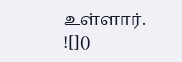உள்ளார்.
![]()